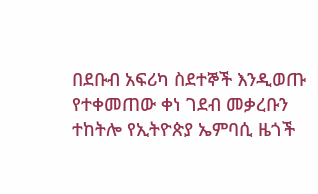በደቡብ አፍሪካ ስደተኞች እንዲወጡ የተቀመጠው ቀነ ገደብ መቃረቡን ተከትሎ የኢትዮጵያ ኤምባሲ ዜጎች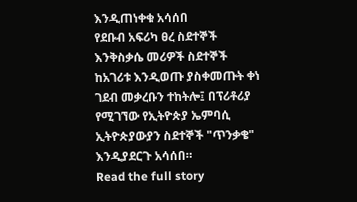እንዲጠነቀቁ አሳሰበ
የደቡብ አፍሪካ ፀረ ስደተኞች እንቅስቃሴ መሪዎች ስደተኞች ከአገሪቱ እንዲወጡ ያስቀመጡት ቀነ ገደብ መቃረቡን ተከትሎ፤ በፕሪቶሪያ የሚገኘው የኢትዮጵያ ኤምባሲ ኢትዮጵያውያን ስደተኞች "ጥንቃቄ" እንዲያደርጉ አሳሰበ።
Read the full story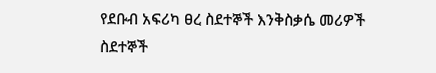የደቡብ አፍሪካ ፀረ ስደተኞች እንቅስቃሴ መሪዎች ስደተኞች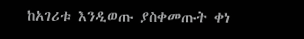ከአገሪቱ እንዲወጡ ያስቀመጡት ቀነ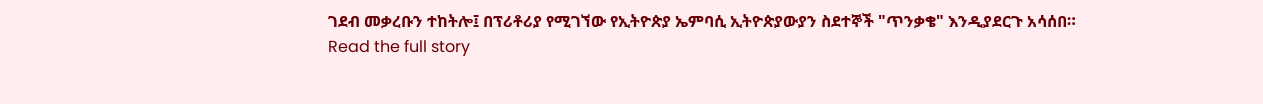ገደብ መቃረቡን ተከትሎ፤ በፕሪቶሪያ የሚገኘው የኢትዮጵያ ኤምባሲ ኢትዮጵያውያን ስደተኞች "ጥንቃቄ" እንዲያደርጉ አሳሰበ።
Read the full story